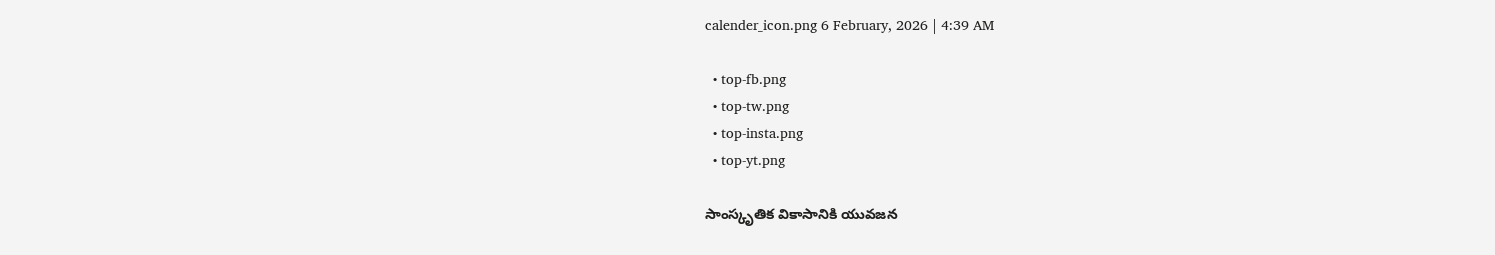calender_icon.png 6 February, 2026 | 4:39 AM

  • top-fb.png
  • top-tw.png
  • top-insta.png
  • top-yt.png

సాంస్కృతిక వికాసానికి యువజన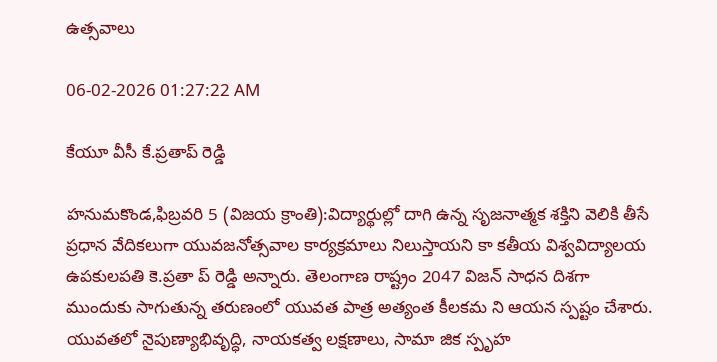ఉత్సవాలు

06-02-2026 01:27:22 AM

కేయూ వీసీ కే.ప్రతాప్ రెడ్డి

హనుమకొండ,ఫిబ్రవరి 5 (విజయ క్రాంతి):విద్యార్థుల్లో దాగి ఉన్న సృజనాత్మక శక్తిని వెలికి తీసే ప్రధాన వేదికలుగా యువజనోత్సవాల కార్యక్రమాలు నిలుస్తాయని కా కతీయ విశ్వవిద్యాలయ ఉపకులపతి కె.ప్రతా ప్ రెడ్డి అన్నారు. తెలంగాణ రాష్ట్రం 2047 విజన్ సాధన దిశగా ముందుకు సాగుతున్న తరుణంలో యువత పాత్ర అత్యంత కీలకమ ని ఆయన స్పష్టం చేశారు. యువతలో నైపుణ్యాభివృద్ధి, నాయకత్వ లక్షణాలు, సామా జిక స్పృహ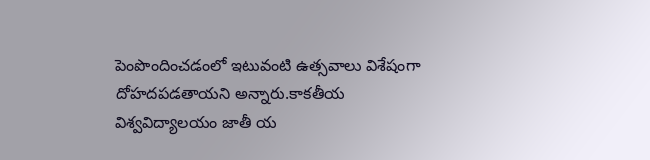పెంపొందించడంలో ఇటువంటి ఉత్సవాలు విశేషంగా దోహదపడతాయని అన్నారు.కాకతీయ విశ్వవిద్యాలయం జాతీ య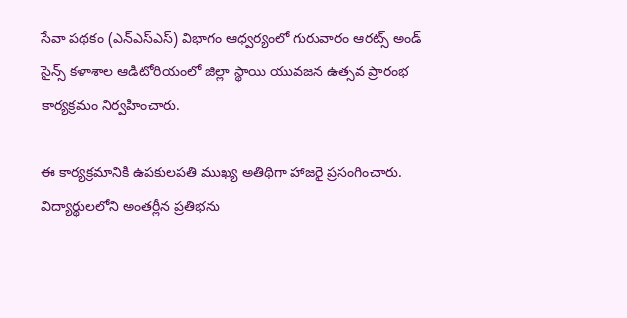సేవా పథకం (ఎన్‌ఎస్‌ఎస్) విభాగం ఆధ్వర్యంలో గురువారం ఆరట్స్ అండ్ సైన్స్ కళాశాల ఆడిటోరియంలో జిల్లా స్థాయి యువజన ఉత్సవ ప్రారంభ కార్యక్రమం నిర్వహించారు.

ఈ కార్యక్రమానికి ఉపకులపతి ముఖ్య అతిథిగా హాజరై ప్రసంగించారు. విద్యార్థులలోని అంతర్లీన ప్రతిభను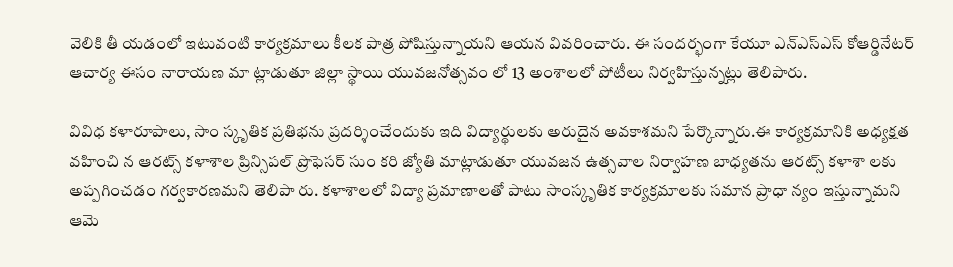వెలికి తీ యడంలో ఇటువంటి కార్యక్రమాలు కీలక పాత్ర పోషిస్తున్నాయని ఆయన వివరించారు. ఈ సందర్భంగా కేయూ ఎన్‌ఎస్‌ఎస్ కోఆర్డినేటర్ ఆచార్య ఈసం నారాయణ మా ట్లాడుతూ జిల్లా స్థాయి యువజనోత్సవం లో 13 అంశాలలో పోటీలు నిర్వహిస్తున్నట్లు తెలిపారు.

వివిధ కళారూపాలు, సాం స్కృతిక ప్రతిభను ప్రదర్శించేందుకు ఇది విద్యార్థులకు అరుదైన అవకాశమని పేర్కొన్నారు.ఈ కార్యక్రమానికి అధ్యక్షత వహించి న ఆరట్స్ కళాశాల ప్రిన్సిపల్ ప్రొఫెసర్ సుం కరి జ్యోతి మాట్లాడుతూ యువజన ఉత్సవాల నిర్వాహణ బాధ్యతను ఆరట్స్ కళాశా లకు అప్పగించడం గర్వకారణమని తెలిపా రు. కళాశాలలో విద్యా ప్రమాణాలతో పాటు సాంస్కృతిక కార్యక్రమాలకు సమాన ప్రాధా న్యం ఇస్తున్నామని ఆమె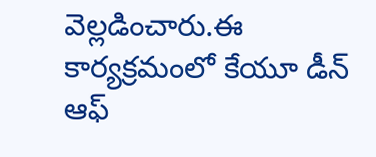వెల్లడించారు.ఈ కార్యక్రమంలో కేయూ డీన్ ఆఫ్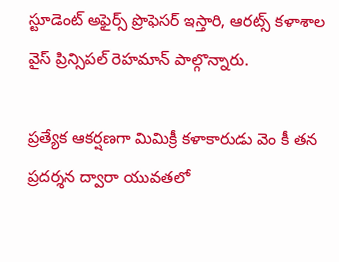స్టూడెంట్ అఫైర్స్ ప్రొఫెసర్ ఇస్తారి, ఆరట్స్ కళాశాల వైస్ ప్రిన్సిపల్ రెహమాన్ పాల్గొన్నారు.

ప్రత్యేక ఆకర్షణగా మిమిక్రీ కళాకారుడు వెం కీ తన ప్రదర్శన ద్వారా యువతలో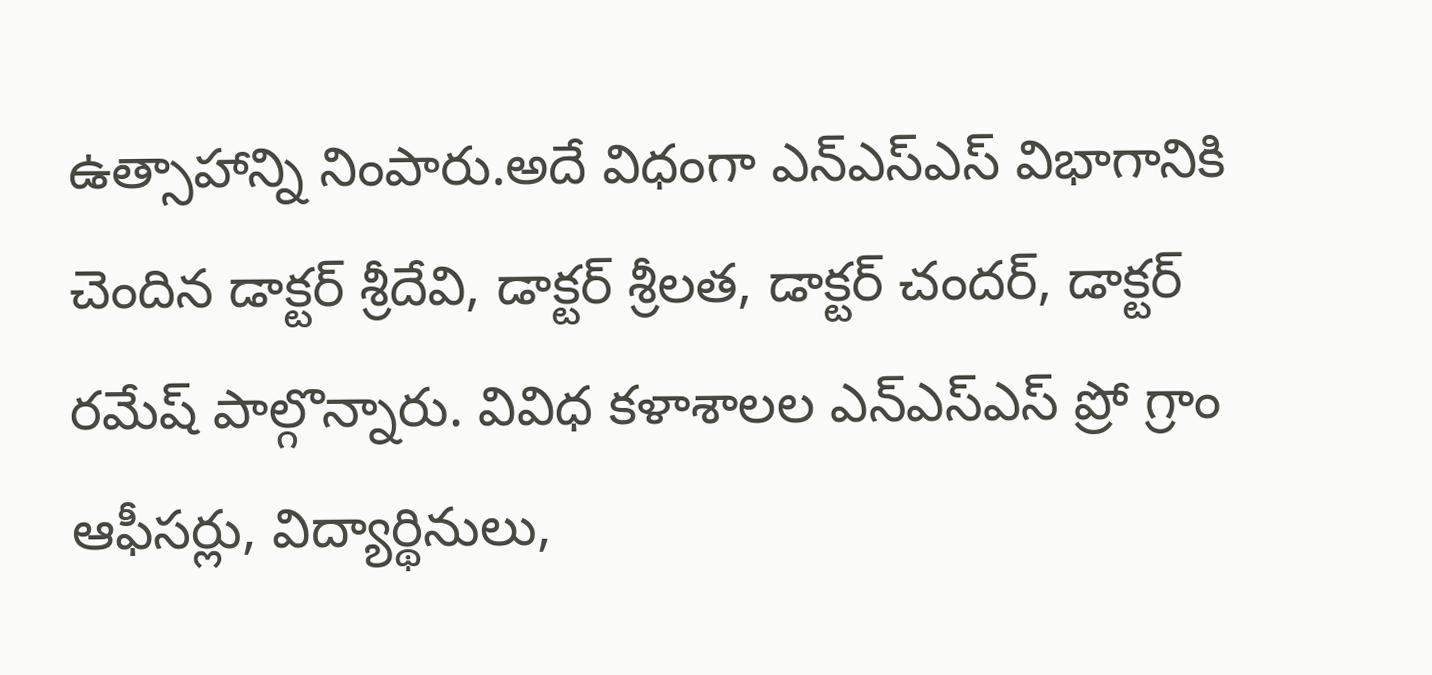ఉత్సాహాన్ని నింపారు.అదే విధంగా ఎన్‌ఎస్‌ఎస్ విభాగానికి చెందిన డాక్టర్ శ్రీదేవి, డాక్టర్ శ్రీలత, డాక్టర్ చందర్, డాక్టర్ రమేష్ పాల్గొన్నారు. వివిధ కళాశాలల ఎన్‌ఎస్‌ఎస్ ప్రో గ్రాం ఆఫీసర్లు, విద్యార్థినులు,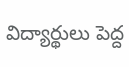విద్యార్థులు పెద్ద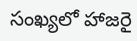సంఖ్యలో హాజరై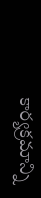కార్యక్రమాన్ని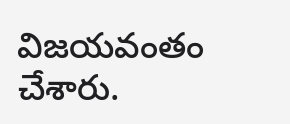విజయవంతం చేశారు.